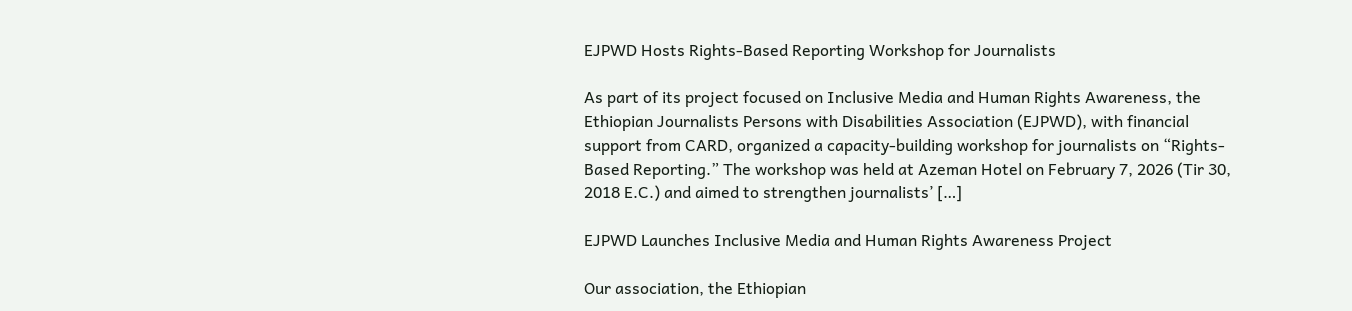EJPWD Hosts Rights-Based Reporting Workshop for Journalists

As part of its project focused on Inclusive Media and Human Rights Awareness, the Ethiopian Journalists Persons with Disabilities Association (EJPWD), with financial support from CARD, organized a capacity-building workshop for journalists on “Rights-Based Reporting.” The workshop was held at Azeman Hotel on February 7, 2026 (Tir 30, 2018 E.C.) and aimed to strengthen journalists’ […]

EJPWD Launches Inclusive Media and Human Rights Awareness Project

Our association, the Ethiopian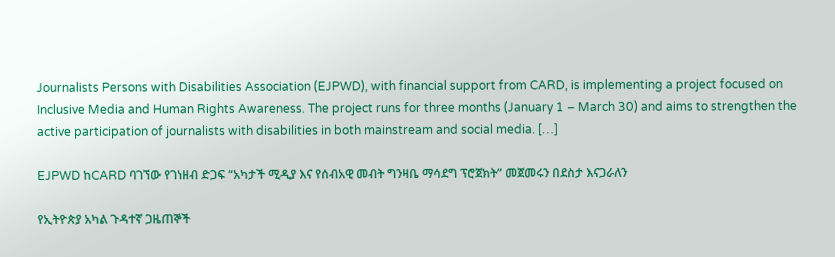Journalists Persons with Disabilities Association (EJPWD), with financial support from CARD, is implementing a project focused on Inclusive Media and Human Rights Awareness. The project runs for three months (January 1 – March 30) and aims to strengthen the active participation of journalists with disabilities in both mainstream and social media. […]

EJPWD ከCARD ባገኘው የገነዘብ ድጋፍ “አካታች ሚዲያ እና የሰብአዊ መብት ግንዛቤ ማሳደግ ፕሮጀክት” መጀመሩን በደስታ እናጋራለን

የኢትዮጵያ አካል ጉዳተኛ ጋዜጠኞች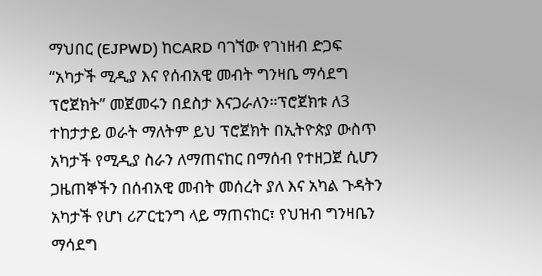ማህበር (EJPWD) ከCARD ባገኘው የገነዘብ ድጋፍ “አካታች ሚዲያ እና የሰብአዊ መብት ግንዛቤ ማሳደግ ፕሮጀክት” መጀመሩን በደስታ እናጋራለን።ፕሮጀክቱ ለ3 ተከታታይ ወራት ማለትም ይህ ፕሮጀክት በኢትዮጵያ ውስጥ አካታች የሚዲያ ስራን ለማጠናከር በማሰብ የተዘጋጀ ሲሆን ጋዜጠኞችን በሰብአዊ መብት መሰረት ያለ እና አካል ጉዳትን አካታች የሆነ ሪፖርቲንግ ላይ ማጠናከር፣ የህዝብ ግንዛቤን ማሳደግ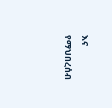እና የማህበረሰብ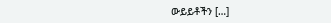ውይይቶችን […]